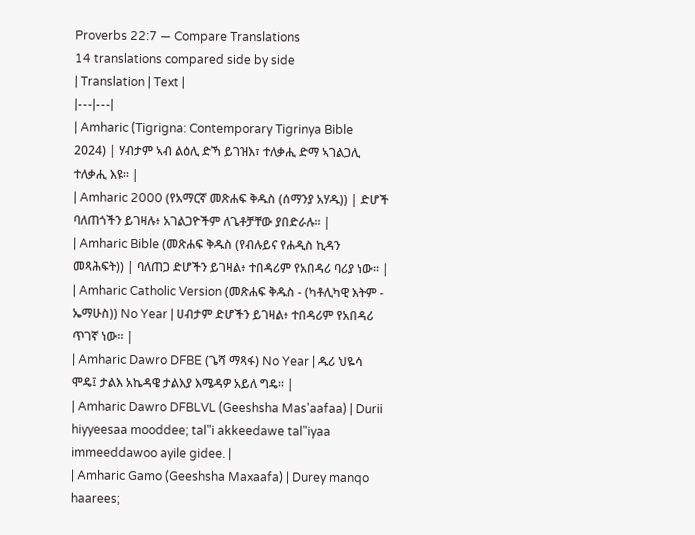Proverbs 22:7 — Compare Translations
14 translations compared side by side
| Translation | Text |
|---|---|
| Amharic (Tigrigna: Contemporary Tigrinya Bible 2024) | ሃብታም ኣብ ልዕሊ ድኻ ይገዝእ፣ ተለቃሒ ድማ ኣገልጋሊ ተለቃሒ እዩ። |
| Amharic 2000 (የአማርኛ መጽሐፍ ቅዱስ (ሰማንያ አሃዱ)) | ድሆች ባለጠጎችን ይገዛሉ፥ አገልጋዮችም ለጌቶቻቸው ያበድራሉ። |
| Amharic Bible (መጽሐፍ ቅዱስ (የብሉይና የሐዲስ ኪዳን መጻሕፍት)) | ባለጠጋ ድሆችን ይገዛል፥ ተበዳሪም የአበዳሪ ባሪያ ነው። |
| Amharic Catholic Version (መጽሐፍ ቅዱስ - (ካቶሊካዊ እትም - ኤማሁስ)) No Year | ሀብታም ድሆችን ይገዛል፥ ተበዳሪም የአበዳሪ ጥገኛ ነው። |
| Amharic Dawro DFBE (ጌሻ ማጻፋ) No Year | ዱሪ ህዬሳ ሞዴ፤ ታልእ አኬዳዌ ታልእያ እሜዳዎ አይለ ግዴ። |
| Amharic Dawro DFBLVL (Geeshsha Mas'aafaa) | Durii hiyyeesaa mooddee; tal"i akkeedawe tal"iyaa immeeddawoo ayile gidee. |
| Amharic Gamo (Geeshsha Maxaafa) | Durey manqo haarees;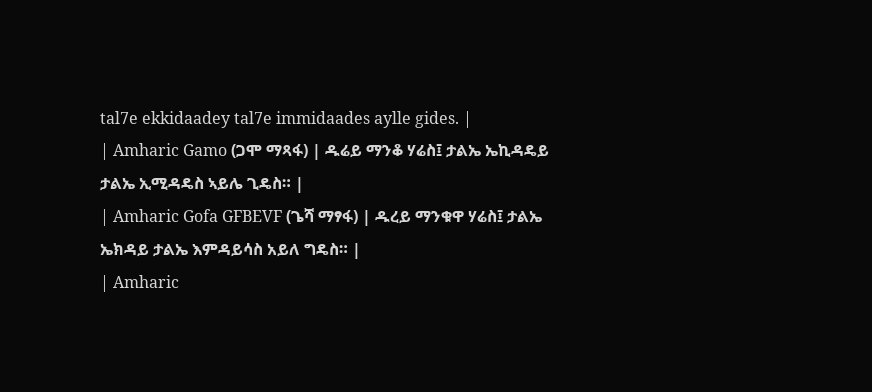tal7e ekkidaadey tal7e immidaades aylle gides. |
| Amharic Gamo (ጋሞ ማጻፋ) | ዱሬይ ማንቆ ሃሬስ፤ ታልኤ ኤኪዳዴይ ታልኤ ኢሚዳዴስ ኣይሌ ጊዴስ። |
| Amharic Gofa GFBEVF (ጌሻ ማፃፋ) | ዱረይ ማንቁዋ ሃሬስ፤ ታልኤ ኤክዳይ ታልኤ እምዳይሳስ አይለ ግዴስ። |
| Amharic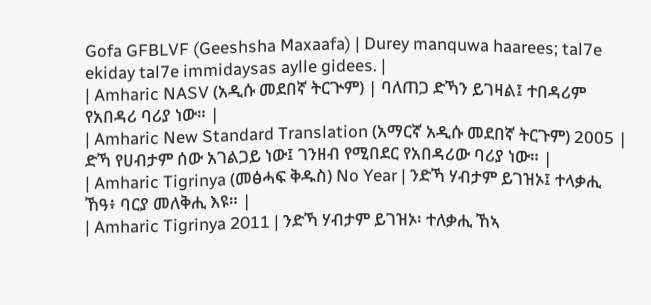Gofa GFBLVF (Geeshsha Maxaafa) | Durey manquwa haarees; tal7e ekiday tal7e immidaysas aylle gidees. |
| Amharic NASV (አዲሱ መደበኛ ትርጒም) | ባለጠጋ ድኻን ይገዛል፤ ተበዳሪም የአበዳሪ ባሪያ ነው። |
| Amharic New Standard Translation (አማርኛ አዲሱ መደበኛ ትርጉም) 2005 | ድኻ የሀብታም ሰው አገልጋይ ነው፤ ገንዘብ የሚበደር የአበዳሪው ባሪያ ነው። |
| Amharic Tigrinya (መፅሓፍ ቅዱስ) No Year | ንድኻ ሃብታም ይገዝኦ፤ ተላቃሒ ኸዓ፥ ባርያ መለቅሒ እዩ። |
| Amharic Tigrinya 2011 | ንድኻ ሃብታም ይገዝኦ፡ ተለቃሒ ኸኣ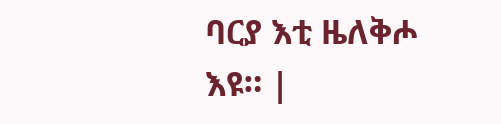ባርያ እቲ ዜለቅሖ እዩ። |